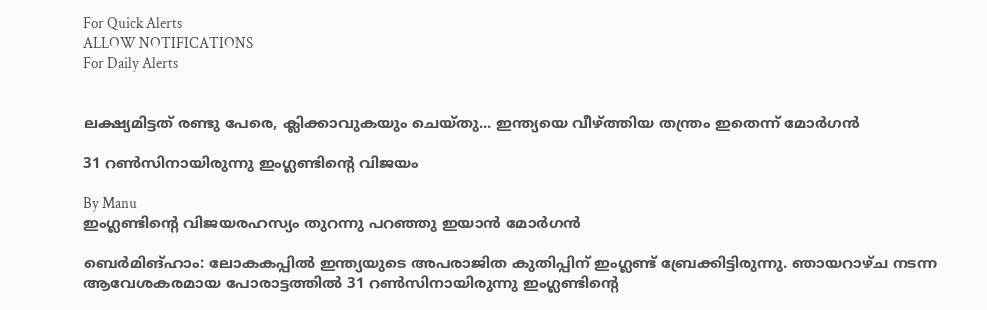For Quick Alerts
ALLOW NOTIFICATIONS
For Daily Alerts


ലക്ഷ്യമിട്ടത് രണ്ടു പേരെ, ക്ലിക്കാവുകയും ചെയ്തു... ഇന്ത്യയെ വീഴ്ത്തിയ തന്ത്രം ഇതെന്ന് മോര്‍ഗന്‍

31 റണ്‍സിനായിരുന്നു ഇംഗ്ലണ്ടിന്റെ വിജയം

By Manu
ഇംഗ്ലണ്ടിന്റെ വിജയരഹസ്യം തുറന്നു പറഞ്ഞു ഇയാൻ മോര്‍ഗന്‍

ബെര്‍മിങ്ഹാം: ലോകകപ്പില്‍ ഇന്ത്യയുടെ അപരാജിത കുതിപ്പിന് ഇംഗ്ലണ്ട് ബ്രേക്കിട്ടിരുന്നു. ഞായറാഴ്ച നടന്ന ആവേശകരമായ പോരാട്ടത്തില്‍ 31 റണ്‍സിനായിരുന്നു ഇംഗ്ലണ്ടിന്റെ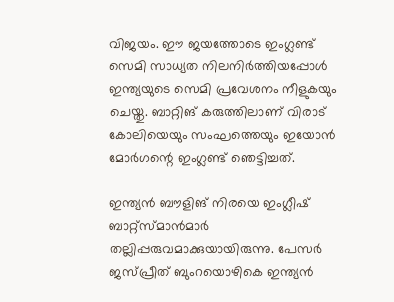വിജയം. ഈ ജയത്തോടെ ഇംഗ്ലണ്ട് സെമി സാധ്യത നിലനിര്‍ത്തിയപ്പോള്‍ ഇന്ത്യയുടെ സെമി പ്രവേശനം നീളുകയും ചെയ്തു. ബാറ്റിങ് കരുത്തിലാണ് വിരാട് കോലിയെയും സംഘത്തെയും ഇയോന്‍ മോര്‍ഗന്റെ ഇംഗ്ലണ്ട് ഞെട്ടിച്ചത്.

ഇന്ത്യന്‍ ബൗളിങ് നിരയെ ഇംഗ്ലീഷ് ബാറ്റ്‌സ്മാന്‍മാര്‍ തല്ലിപ്പരുവമാക്കുയായിരുന്നു. പേസര്‍ ജസ്പ്രീത് ബുംറയൊഴികെ ഇന്ത്യന്‍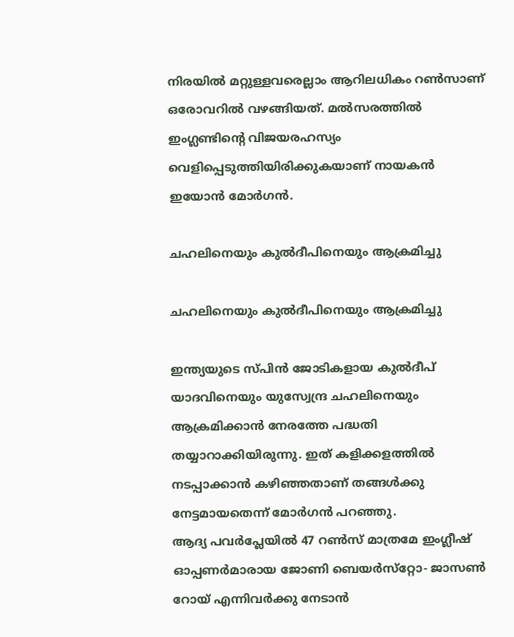നിരയില്‍ മറ്റുള്ളവരെല്ലാം ആറിലധികം റണ്‍സാണ് ഒരോവറില്‍ വഴങ്ങിയത്. മല്‍സരത്തില്‍ ഇംഗ്ലണ്ടിന്റെ വിജയരഹസ്യം വെളിപ്പെടുത്തിയിരിക്കുകയാണ് നായകന്‍ ഇയോന്‍ മോര്‍ഗന്‍.

ചഹലിനെയും കുല്‍ദീപിനെയും ആക്രമിച്ചു

ചഹലിനെയും കുല്‍ദീപിനെയും ആക്രമിച്ചു

ഇന്ത്യയുടെ സ്പിന്‍ ജോടികളായ കുല്‍ദീപ് യാദവിനെയും യുസ്വേന്ദ്ര ചഹലിനെയും ആക്രമിക്കാന്‍ നേരത്തേ പദ്ധതി തയ്യാറാക്കിയിരുന്നു. ഇത് കളിക്കളത്തില്‍ നടപ്പാക്കാന്‍ കഴിഞ്ഞതാണ് തങ്ങള്‍ക്കു നേട്ടമായതെന്ന് മോര്‍ഗന്‍ പറഞ്ഞു.
ആദ്യ പവര്‍പ്ലേയില്‍ 47 റണ്‍സ് മാത്രമേ ഇംഗ്ലീഷ് ഓപ്പണര്‍മാരായ ജോണി ബെയര്‍സ്‌റ്റോ- ജാസണ്‍ റോയ് എന്നിവര്‍ക്കു നേടാന്‍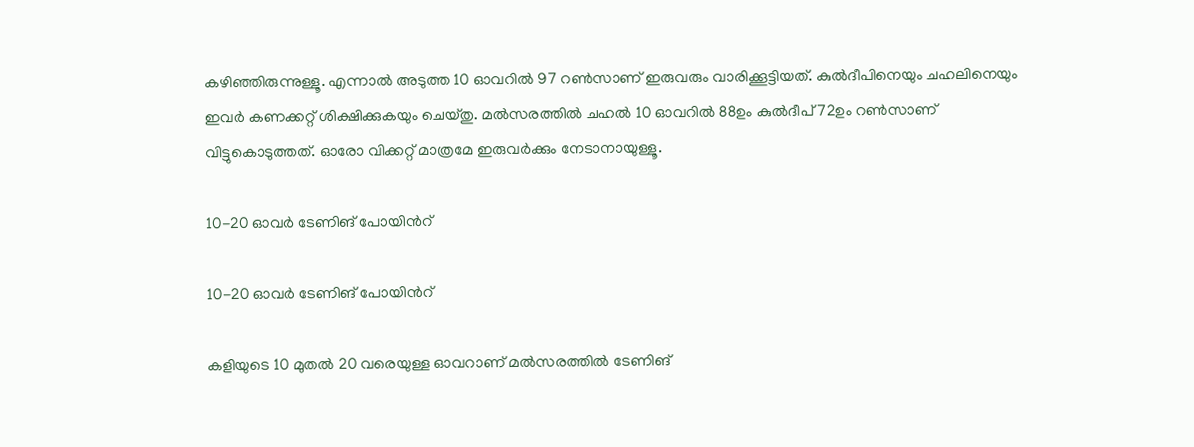കഴിഞ്ഞിരുന്നുള്ളൂ. എന്നാല്‍ അടുത്ത 10 ഓവറില്‍ 97 റണ്‍സാണ് ഇരുവരും വാരിക്കൂട്ടിയത്. കുല്‍ദീപിനെയും ചഹലിനെയും ഇവര്‍ കണക്കറ്റ് ശിക്ഷിക്കുകയും ചെയ്തു. മല്‍സരത്തില്‍ ചഹല്‍ 10 ഓവറില്‍ 88ഉം കുല്‍ദീപ് 72ഉം റണ്‍സാണ് വിട്ടുകൊടുത്തത്. ഓരോ വിക്കറ്റ് മാത്രമേ ഇരുവര്‍ക്കും നേടാനായുള്ളൂ.

10-20 ഓവര്‍ ടേണിങ് പോയിന്‍റ്

10-20 ഓവര്‍ ടേണിങ് പോയിന്‍റ്

കളിയുടെ 10 മുതല്‍ 20 വരെയുള്ള ഓവറാണ് മല്‍സരത്തില്‍ ടേണിങ്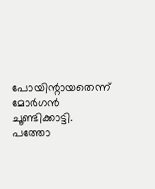പോയിന്റായതെന്ന് മോര്‍ഗന്‍ ചൂണ്ടിക്കാട്ടി. പത്തോ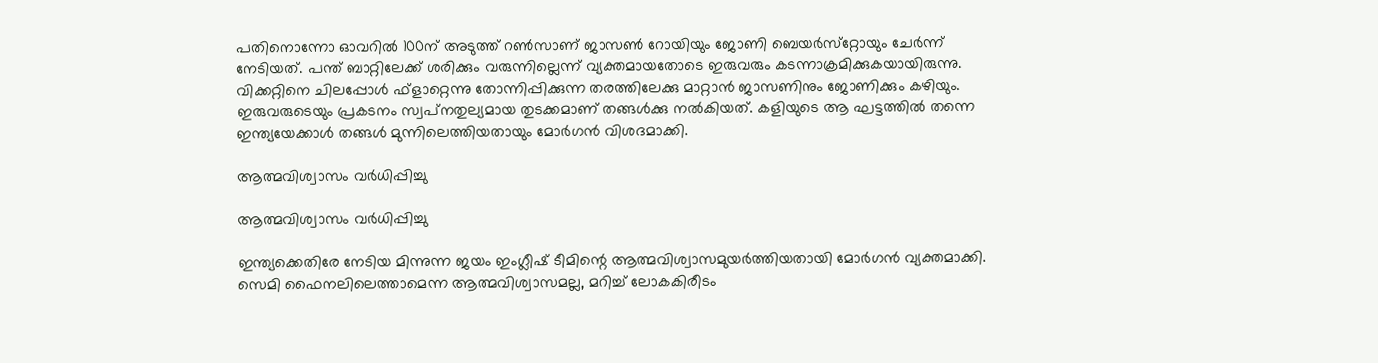പതിനൊന്നോ ഓവറില്‍ 100ന് അടുത്ത് റണ്‍സാണ് ജാസണ്‍ റോയിയും ജോണി ബെയര്‍സ്‌റ്റോയും ചേര്‍ന്ന് നേടിയത്. പന്ത് ബാറ്റിലേക്ക് ശരിക്കും വരുന്നില്ലെന്ന് വ്യക്തമായതോടെ ഇരുവരും കടന്നാക്രമിക്കുകയായിരുന്നു.
വിക്കറ്റിനെ ചിലപ്പോള്‍ ഫ്‌ളാറ്റെന്നു തോന്നിപ്പിക്കുന്ന തരത്തിലേക്കു മാറ്റാന്‍ ജാസണിനും ജോണിക്കും കഴിയും. ഇരുവരുടെയും പ്രകടനം സ്വപ്‌നതുല്യമായ തുടക്കമാണ് തങ്ങള്‍ക്കു നല്‍കിയത്. കളിയുടെ ആ ഘട്ടത്തില്‍ തന്നെ ഇന്ത്യയേക്കാള്‍ തങ്ങള്‍ മുന്നിലെത്തിയതായും മോര്‍ഗന്‍ വിശദമാക്കി.

ആത്മവിശ്വാസം വര്‍ധിപ്പിച്ചു

ആത്മവിശ്വാസം വര്‍ധിപ്പിച്ചു

ഇന്ത്യക്കെതിരേ നേടിയ മിന്നുന്ന ജയം ഇംഗ്ലീഷ് ടീമിന്റെ ആത്മവിശ്വാസമുയര്‍ത്തിയതായി മോര്‍ഗന്‍ വ്യക്തമാക്കി. സെമി ഫൈനലിലെത്താമെന്ന ആത്മവിശ്വാസമല്ല, മറിച്ച് ലോകകിരീടം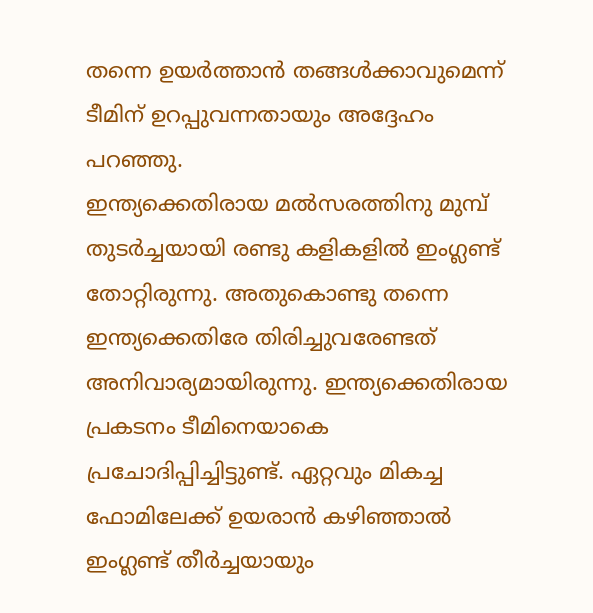തന്നെ ഉയര്‍ത്താന്‍ തങ്ങള്‍ക്കാവുമെന്ന് ടീമിന് ഉറപ്പുവന്നതായും അദ്ദേഹം പറഞ്ഞു.
ഇന്ത്യക്കെതിരായ മല്‍സരത്തിനു മുമ്പ് തുടര്‍ച്ചയായി രണ്ടു കളികളില്‍ ഇംഗ്ലണ്ട് തോറ്റിരുന്നു. അതുകൊണ്ടു തന്നെ ഇന്ത്യക്കെതിരേ തിരിച്ചുവരേണ്ടത് അനിവാര്യമായിരുന്നു. ഇന്ത്യക്കെതിരായ പ്രകടനം ടീമിനെയാകെ പ്രചോദിപ്പിച്ചിട്ടുണ്ട്. ഏറ്റവും മികച്ച ഫോമിലേക്ക് ഉയരാന്‍ കഴിഞ്ഞാല്‍ ഇംഗ്ലണ്ട് തീര്‍ച്ചയായും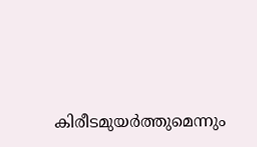കിരീടമുയര്‍ത്തുമെന്നും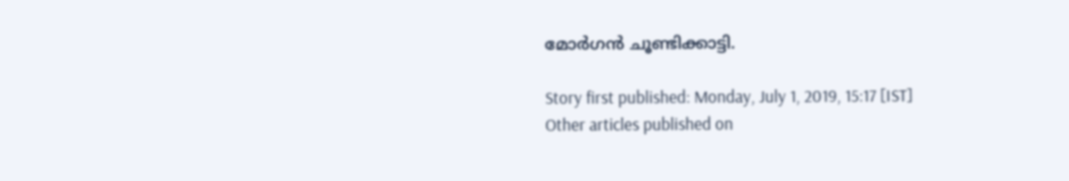മോര്‍ഗന്‍ ചൂണ്ടിക്കാട്ടി.

Story first published: Monday, July 1, 2019, 15:17 [IST]
Other articles published on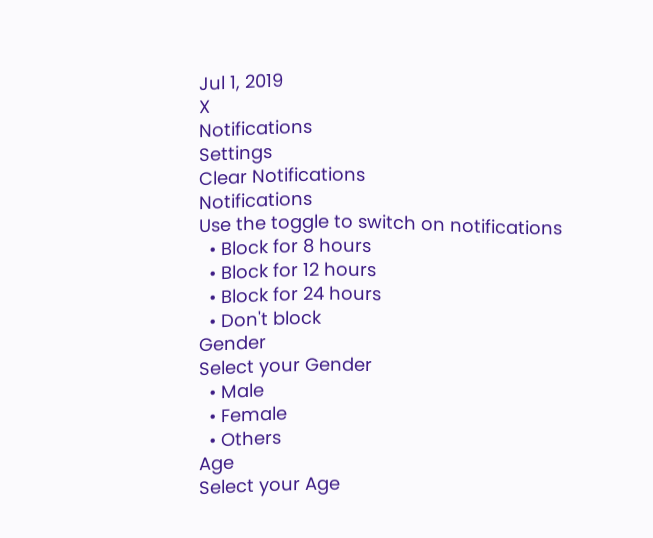Jul 1, 2019
X
Notifications
Settings
Clear Notifications
Notifications
Use the toggle to switch on notifications
  • Block for 8 hours
  • Block for 12 hours
  • Block for 24 hours
  • Don't block
Gender
Select your Gender
  • Male
  • Female
  • Others
Age
Select your Age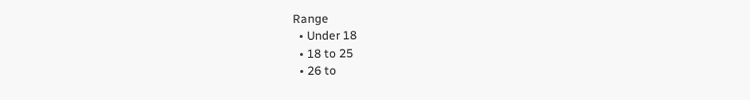Range
  • Under 18
  • 18 to 25
  • 26 to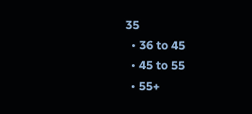35
  • 36 to 45
  • 45 to 55
  • 55+